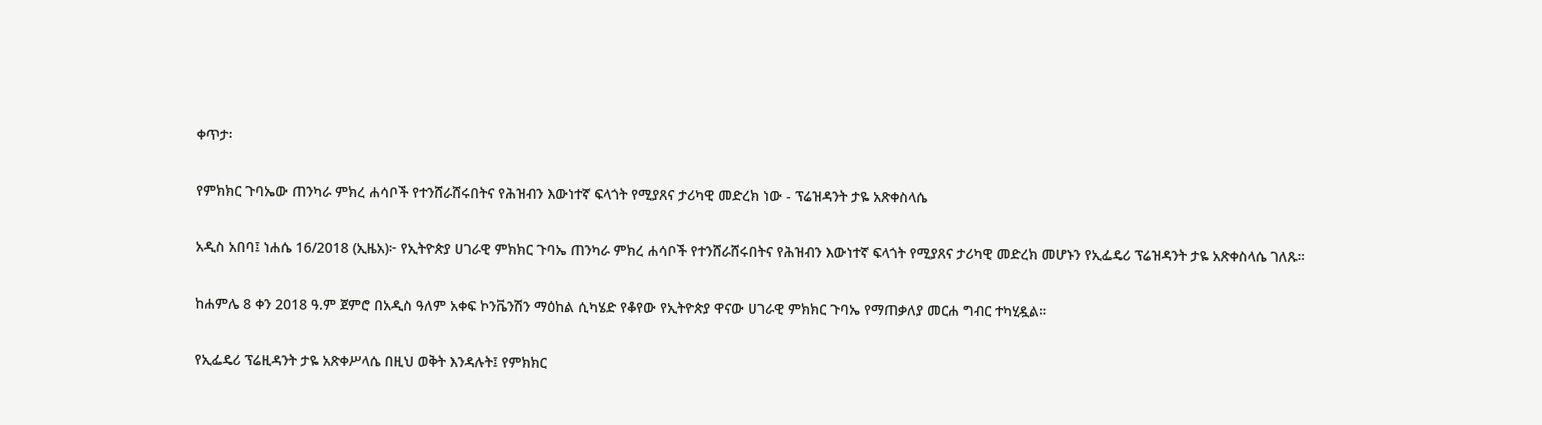ቀጥታ፡

የምክክር ጉባኤው ጠንካራ ምክረ ሐሳቦች የተንሸራሸሩበትና የሕዝብን እውነተኛ ፍላጎት የሚያጸና ታሪካዊ መድረክ ነው - ፕሬዝዳንት ታዬ አጽቀስላሴ

አዲስ አበባ፤ ነሐሴ 16/2018 (ኢዜአ)፦ የኢትዮጵያ ሀገራዊ ምክክር ጉባኤ ጠንካራ ምክረ ሐሳቦች የተንሸራሸሩበትና የሕዝብን እውነተኛ ፍላጎት የሚያጸና ታሪካዊ መድረክ መሆኑን የኢፌዴሪ ፕሬዝዳንት ታዬ አጽቀስላሴ ገለጹ።

ከሐምሌ 8 ቀን 2018 ዓ.ም ጀምሮ በአዲስ ዓለም አቀፍ ኮንቬንሽን ማዕከል ሲካሄድ የቆየው የኢትዮጵያ ዋናው ሀገራዊ ምክክር ጉባኤ የማጠቃለያ መርሐ ግብር ተካሂዷል።

የኢፌዴሪ ፕሬዚዳንት ታዬ አጽቀሥላሴ በዚህ ወቅት እንዳሉት፤ የምክክር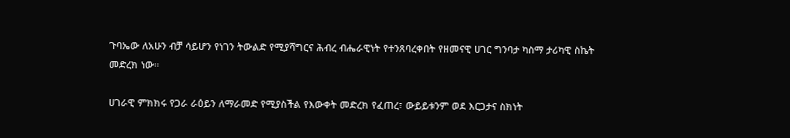ጉባኤው ለአሁን ብቻ ሳይሆን የነገን ትውልድ የሚያሻግርና ሕብረ ብሔራዊነት የተንጸባረቀበት የዘመናዊ ሀገር ግንባታ ካስማ ታሪካዊ ስኬት መድረክ ነው።

ሀገራዊ ምክክሩ የጋራ ራዕይን ለማራመድ የሚያስችል የእውቀት መድረክ የፈጠረ፣ ውይይቱንም ወደ እርጋታና ስክነት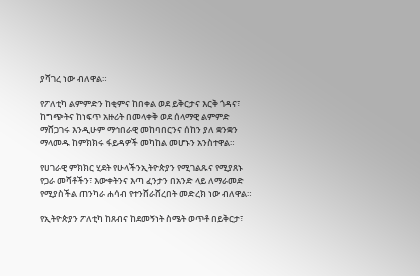ያሻገረ ነው ብለዋል።

የፖለቲካ ልምምድን ከቂምና ከበቀል ወደ ይቅርታና እርቅ ጎዳና፣ ከግጭትና ከነፍጥ አዙሪት በመላቀቅ ወደ ሰላማዊ ልምምድ ማሸጋገሩ እንዲሁም ማኅበራዊ መከባበርንና ሰከን ያለ ቋንቋን ማላመዱ ከምክክሩ ፋይዳዎች መካከል መሆኑን አንስተዋል።

የሀገራዊ ምክክር ሂደት የሁላችንኢትዮጵያን የሚገልጹና የሚያጸኑ የጋራ መሻቶችን፣ እውቀትንና እጣ ፈንታን በአንድ ላይ ለማራመድ የሚያስችል ጠንካራ ሐሳብ የተንሸራሸረበት መድረክ ነው ብለዋል።

የኢትዮጵያን ፖለቲካ ከጸብና ከደመኝነት ስሜት ወጥቶ በይቅርታ፣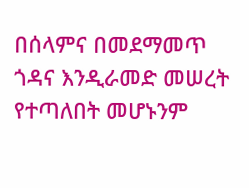በሰላምና በመደማመጥ ጎዳና እንዲራመድ መሠረት የተጣለበት መሆኑንም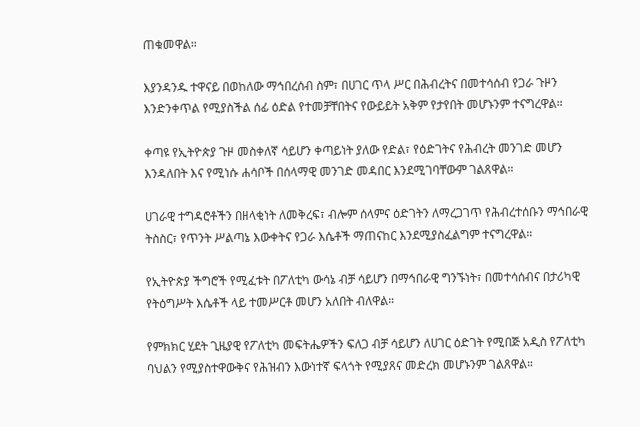ጠቁመዋል።

እያንዳንዱ ተዋናይ በወከለው ማኅበረሰብ ስም፣ በሀገር ጥላ ሥር በሕብረትና በመተሳሰብ የጋራ ጉዞን እንድንቀጥል የሚያስችል ሰፊ ዕድል የተመቻቸበትና የውይይት አቅም የታየበት መሆኑንም ተናግረዋል።

ቀጣዩ የኢትዮጵያ ጉዞ መስቀለኛ ሳይሆን ቀጣይነት ያለው የድል፣ የዕድገትና የሕብረት መንገድ መሆን እንዳለበት እና የሚነሱ ሐሳቦች በሰላማዊ መንገድ መዳበር እንደሚገባቸውም ገልጸዋል።

ሀገራዊ ተግዳሮቶችን በዘላቂነት ለመቅረፍ፣ ብሎም ሰላምና ዕድገትን ለማረጋገጥ የሕብረተሰቡን ማኅበራዊ ትስስር፣ የጥንት ሥልጣኔ እውቀትና የጋራ እሴቶች ማጠናከር እንደሚያስፈልግም ተናግረዋል።

የኢትዮጵያ ችግሮች የሚፈቱት በፖለቲካ ውሳኔ ብቻ ሳይሆን በማኅበራዊ ግንኙነት፣ በመተሳሰብና በታሪካዊ የትዕግሥት እሴቶች ላይ ተመሥርቶ መሆን አለበት ብለዋል።

የምክክር ሂደት ጊዜያዊ የፖለቲካ መፍትሔዎችን ፍለጋ ብቻ ሳይሆን ለሀገር ዕድገት የሚበጅ አዲስ የፖለቲካ ባህልን የሚያስተዋውቅና የሕዝብን እውነተኛ ፍላጎት የሚያጸና መድረክ መሆኑንም ገልጸዋል።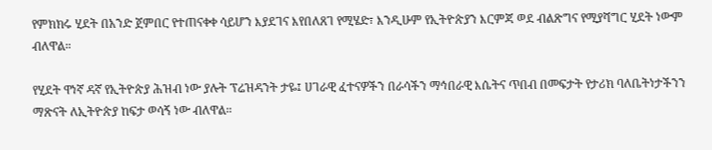የምክክሩ ሂደት በአንድ ጀምበር የተጠናቀቀ ሳይሆን እያደገና እየበለጸገ የሚሄድ፣ እንዲሁም የኢትዮጵያን እርምጃ ወደ ብልጽግና የሚያሻግር ሂደት ነውም ብለዋል።

የሂደት ዋነኛ ዳኛ የኢትዮጵያ ሕዝብ ነው ያሉት ፕሬዝዳንት ታዬ፤ ሀገራዊ ፈተናዎችን በራሳችን ማኅበራዊ እሴትና ጥበብ በመፍታት የታሪክ ባለቤትነታችንን ማጽናት ለኢትዮጵያ ከፍታ ወሳኝ ነው ብለዋል።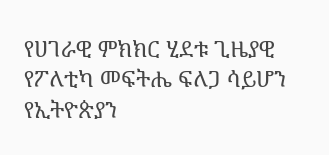የሀገራዊ ምክክር ሂደቱ ጊዜያዊ የፖለቲካ መፍትሔ ፍለጋ ሳይሆን የኢትዮጵያን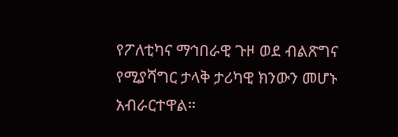የፖለቲካና ማኅበራዊ ጉዞ ወደ ብልጽግና የሚያሻግር ታላቅ ታሪካዊ ክንውን መሆኑ አብራርተዋል።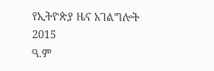የኢትዮጵያ ዜና አገልግሎት
2015
ዓ.ም